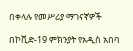በቀላሉ የመሥሪያ ማገናኛዎች

በኮቪድ-19 ምክንያት የአዲስ አበባ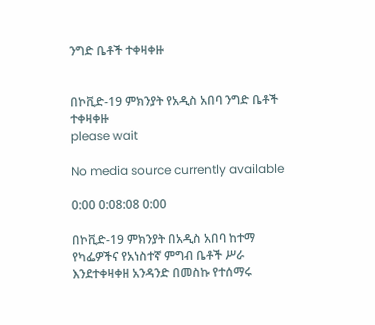ንግድ ቤቶች ተቀዛቀዙ


በኮቪድ-19 ምክንያት የአዲስ አበባ ንግድ ቤቶች ተቀዛቀዙ
please wait

No media source currently available

0:00 0:08:08 0:00

በኮቪድ-19 ምክንያት በአዲስ አበባ ከተማ የካፌዎችና የአነስተኛ ምግብ ቤቶች ሥራ እንደተቀዛቀዘ አንዳንድ በመስኩ የተሰማሩ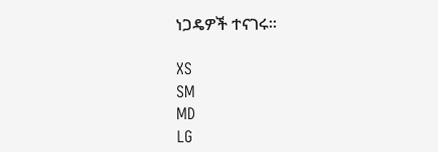ነጋዴዎች ተናገሩ።

XS
SM
MD
LG